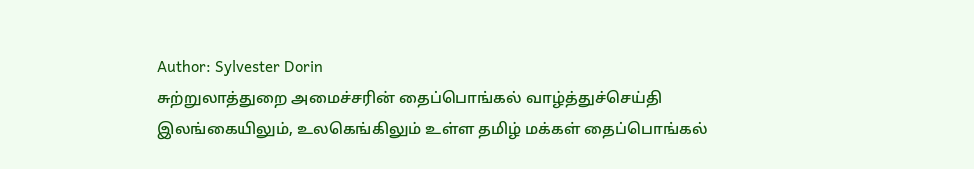Author: Sylvester Dorin
சுற்றுலாத்துறை அமைச்சரின் தைப்பொங்கல் வாழ்த்துச்செய்தி
இலங்கையிலும், உலகெங்கிலும் உள்ள தமிழ் மக்கள் தைப்பொங்கல்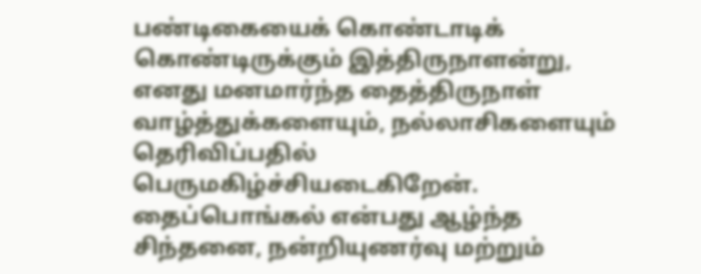பண்டிகையைக் கொண்டாடிக் கொண்டிருக்கும் இத்திருநாளன்று, எனது மனமார்ந்த தைத்திருநாள் வாழ்த்துக்களையும், நல்லாசிகளையும் தெரிவிப்பதில் பெருமகிழ்ச்சியடைகிறேன். தைப்பொங்கல் என்பது ஆழ்ந்த சிந்தனை, நன்றியுணர்வு மற்றும்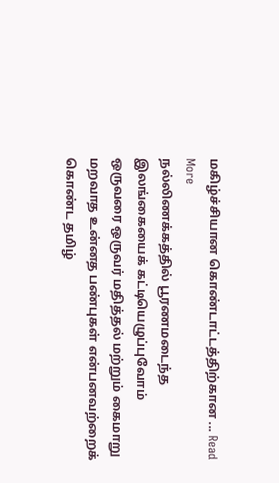மகிழ்ச்சியான கொண்டாட்டத்திற்கான ... Read More
நல்லிணக்கத்தில் பூரணமடைந்த இலங்கையைக் கட்டியெழுப்புவோம்
ஒருவரை ஒருவர் மதித்தல் மற்றும் கைமாறு மறவாத உன்னத பண்புகள் என்பனவற்றைக் கொண்ட தமிழ்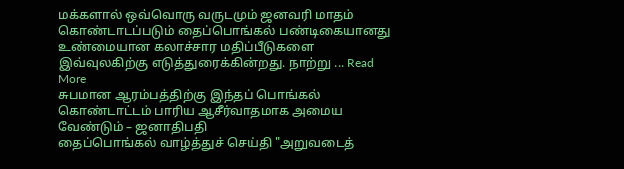மக்களால் ஒவ்வொரு வருடமும் ஜனவரி மாதம் கொண்டாடப்படும் தைப்பொங்கல் பண்டிகையானது உண்மையான கலாச்சார மதிப்பீடுகளை இவ்வுலகிற்கு எடுத்துரைக்கின்றது. நாற்று ... Read More
சுபமான ஆரம்பத்திற்கு இந்தப் பொங்கல் கொண்டாட்டம் பாரிய ஆசீர்வாதமாக அமைய வேண்டும் – ஜனாதிபதி
தைப்பொங்கல் வாழ்த்துச் செய்தி "அறுவடைத்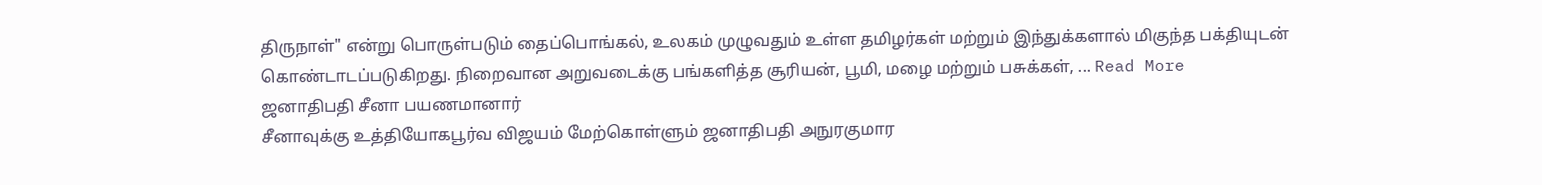திருநாள்" என்று பொருள்படும் தைப்பொங்கல், உலகம் முழுவதும் உள்ள தமிழர்கள் மற்றும் இந்துக்களால் மிகுந்த பக்தியுடன் கொண்டாடப்படுகிறது. நிறைவான அறுவடைக்கு பங்களித்த சூரியன், பூமி, மழை மற்றும் பசுக்கள், ... Read More
ஜனாதிபதி சீனா பயணமானார்
சீனாவுக்கு உத்தியோகபூர்வ விஜயம் மேற்கொள்ளும் ஜனாதிபதி அநுரகுமார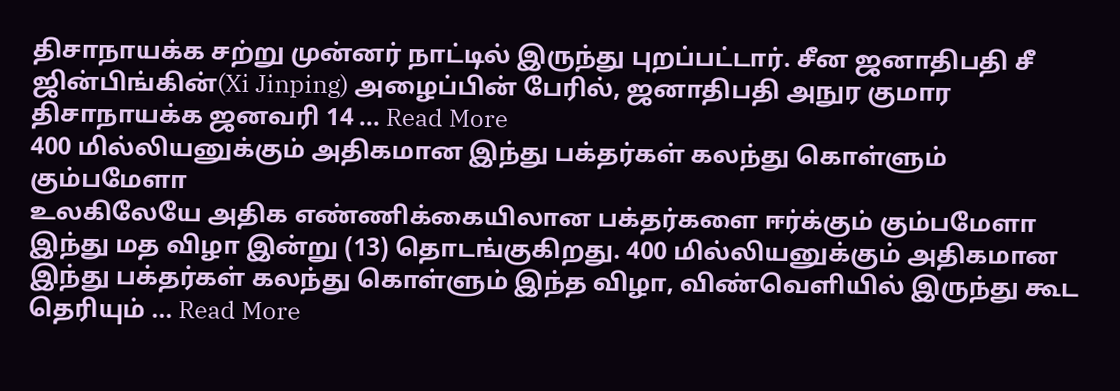திசாநாயக்க சற்று முன்னர் நாட்டில் இருந்து புறப்பட்டார். சீன ஜனாதிபதி சீ ஜின்பிங்கின்(Xi Jinping) அழைப்பின் பேரில், ஜனாதிபதி அநுர குமார திசாநாயக்க ஜனவரி 14 ... Read More
400 மில்லியனுக்கும் அதிகமான இந்து பக்தர்கள் கலந்து கொள்ளும் கும்பமேளா
உலகிலேயே அதிக எண்ணிக்கையிலான பக்தர்களை ஈர்க்கும் கும்பமேளா இந்து மத விழா இன்று (13) தொடங்குகிறது. 400 மில்லியனுக்கும் அதிகமான இந்து பக்தர்கள் கலந்து கொள்ளும் இந்த விழா, விண்வெளியில் இருந்து கூட தெரியும் ... Read More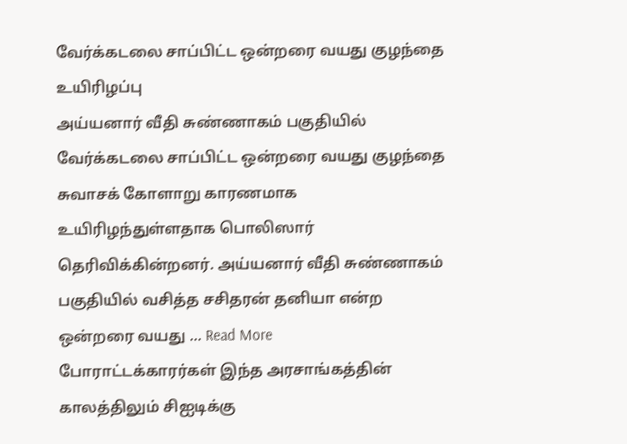வேர்க்கடலை சாப்பிட்ட ஒன்றரை வயது குழந்தை உயிரிழப்பு
அய்யனார் வீதி சுண்ணாகம் பகுதியில் வேர்க்கடலை சாப்பிட்ட ஒன்றரை வயது குழந்தை சுவாசக் கோளாறு காரணமாக உயிரிழந்துள்ளதாக பொலிஸார் தெரிவிக்கின்றனர். அய்யனார் வீதி சுண்ணாகம் பகுதியில் வசித்த சசிதரன் தனியா என்ற ஒன்றரை வயது ... Read More
போராட்டக்காரர்கள் இந்த அரசாங்கத்தின் காலத்திலும் சிஐடிக்கு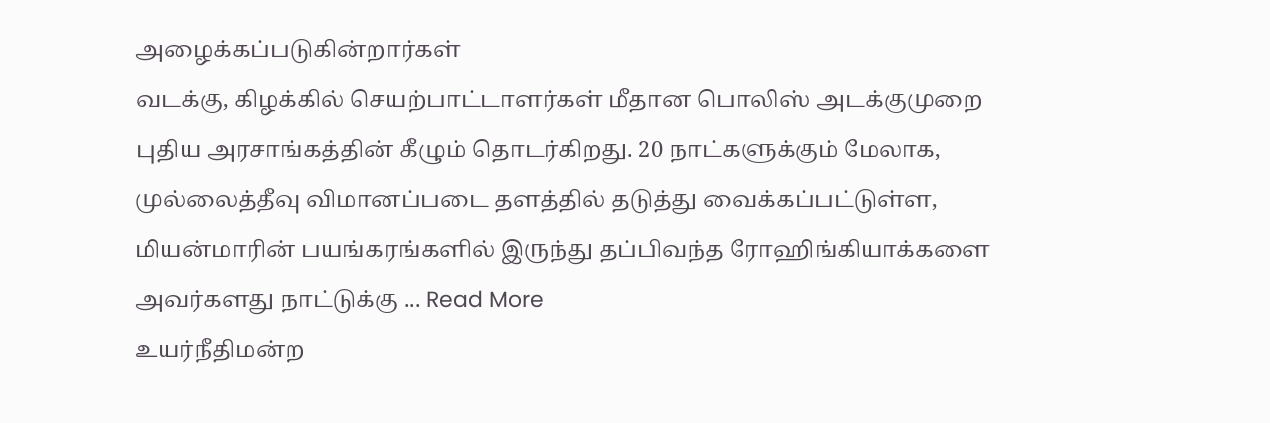அழைக்கப்படுகின்றார்கள்
வடக்கு, கிழக்கில் செயற்பாட்டாளர்கள் மீதான பொலிஸ் அடக்குமுறை புதிய அரசாங்கத்தின் கீழும் தொடர்கிறது. 20 நாட்களுக்கும் மேலாக, முல்லைத்தீவு விமானப்படை தளத்தில் தடுத்து வைக்கப்பட்டுள்ள, மியன்மாரின் பயங்கரங்களில் இருந்து தப்பிவந்த ரோஹிங்கியாக்களை அவர்களது நாட்டுக்கு ... Read More
உயர்நீதிமன்ற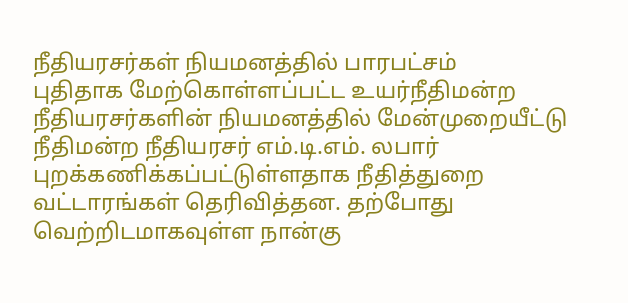நீதியரசர்கள் நியமனத்தில் பாரபட்சம்
புதிதாக மேற்கொள்ளப்பட்ட உயர்நீதிமன்ற நீதியரசர்களின் நியமனத்தில் மேன்முறையீட்டு நீதிமன்ற நீதியரசர் எம்.டி.எம். லபார் புறக்கணிக்கப்பட்டுள்ளதாக நீதித்துறை வட்டாரங்கள் தெரிவித்தன. தற்போது வெற்றிடமாகவுள்ள நான்கு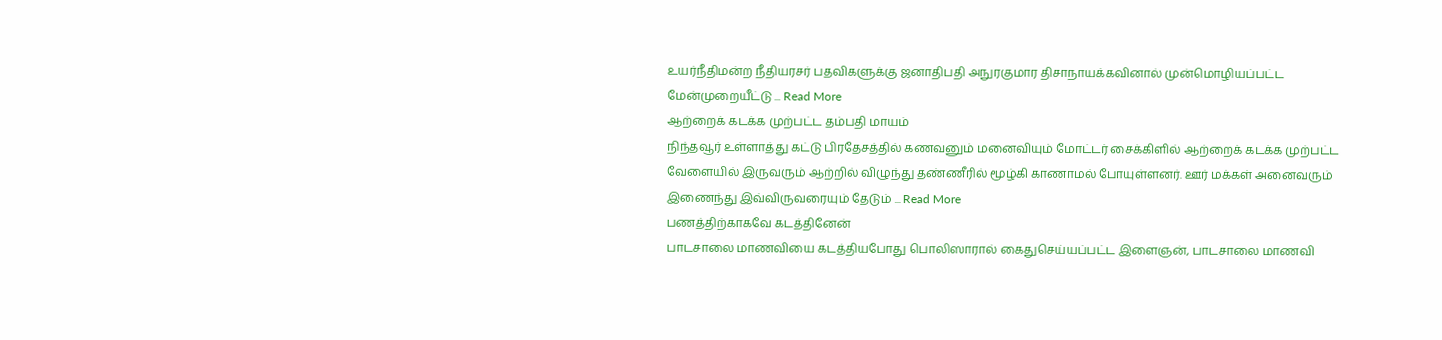உயர்நீதிமன்ற நீதியரசர் பதவிகளுக்கு ஜனாதிபதி அநுரகுமார திசாநாயக்கவினால் முன்மொழியப்பட்ட மேன்முறையீட்டு ... Read More
ஆற்றைக் கடக்க முற்பட்ட தம்பதி மாயம்
நிந்தவூர் உள்ளாத்து கட்டு பிரதேசத்தில் கணவனும் மனைவியும் மோட்டர் சைக்கிளில் ஆற்றைக் கடக்க முற்பட்ட வேளையில் இருவரும் ஆற்றில் விழுந்து தண்ணீரில் மூழ்கி காணாமல் போயுள்ளனர். ஊர் மக்கள் அனைவரும் இணைந்து இவ்விருவரையும் தேடும் ... Read More
பணத்திற்காகவே கடத்தினேன்
பாடசாலை மாணவியை கடத்தியபோது பொலிஸாரால் கைதுசெய்யப்பட்ட இளைஞன், பாடசாலை மாணவி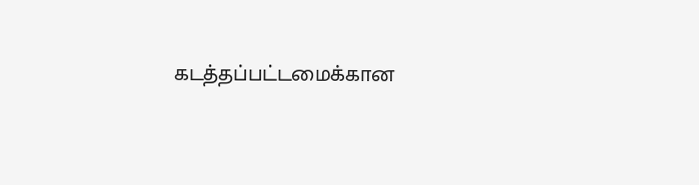கடத்தப்பட்டமைக்கான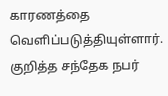காரணத்தை வெளிப்படுத்தியுள்ளார். குறித்த சந்தேக நபர்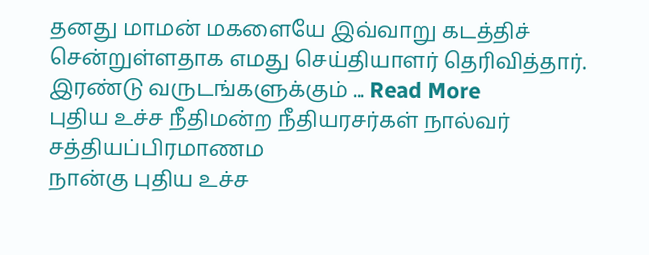தனது மாமன் மகளையே இவ்வாறு கடத்திச் சென்றுள்ளதாக எமது செய்தியாளர் தெரிவித்தார். இரண்டு வருடங்களுக்கும் ... Read More
புதிய உச்ச நீதிமன்ற நீதியரசர்கள் நால்வர் சத்தியப்பிரமாணம
நான்கு புதிய உச்ச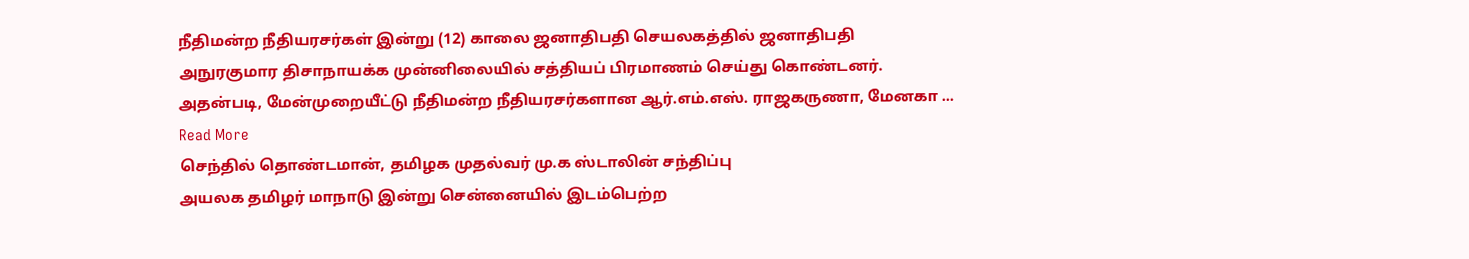நீதிமன்ற நீதியரசர்கள் இன்று (12) காலை ஜனாதிபதி செயலகத்தில் ஜனாதிபதி அநுரகுமார திசாநாயக்க முன்னிலையில் சத்தியப் பிரமாணம் செய்து கொண்டனர். அதன்படி, மேன்முறையீட்டு நீதிமன்ற நீதியரசர்களான ஆர்.எம்.எஸ். ராஜகருணா, மேனகா ... Read More
செந்தில் தொண்டமான், தமிழக முதல்வர் மு.க ஸ்டாலின் சந்திப்பு
அயலக தமிழர் மாநாடு இன்று சென்னையில் இடம்பெற்ற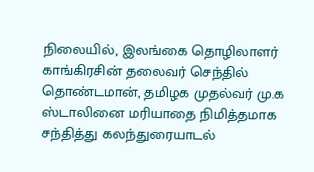நிலையில், இலங்கை தொழிலாளர் காங்கிரசின் தலைவர் செந்தில் தொண்டமான், தமிழக முதல்வர் மு.க ஸ்டாலினை மரியாதை நிமித்தமாக சந்தித்து கலந்துரையாடல்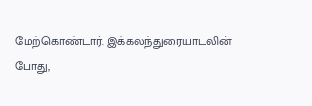மேற்கொண்டார். இக்கலந்துரையாடலின் போது,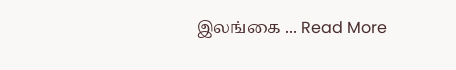இலங்கை ... Read More